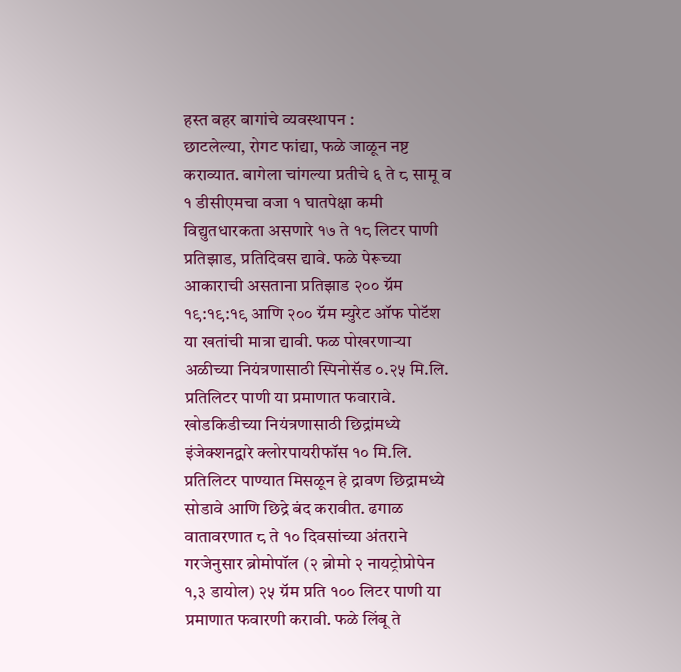हस्त बहर बागांचे व्यवस्थापन :
छाटलेल्या, रोगट फांद्या, फळे जाळून नष्ट कराव्यात. बागेला चांगल्या प्रतीचे ६ ते ८ सामू व १ डीसीएमचा वजा १ घातपेक्षा कमी विद्युतधारकता असणारे १७ ते १८ लिटर पाणी प्रतिझाड, प्रतिदिवस द्यावे. फळे पेरूच्या आकाराची असताना प्रतिझाड २०० ग्रॅम १९:१९:१९ आणि २०० ग्रॅम म्युरेट ऑफ पोटॅश या खतांची मात्रा द्यावी. फळ पोखरणाऱ्या अळीच्या नियंत्रणासाठी स्पिनोसॅड ०.२५ मि.लि. प्रतिलिटर पाणी या प्रमाणात फवारावे. खोडकिडीच्या नियंत्रणासाठी छिद्रांमध्ये इंजेक्शनद्वारे क्लोरपायरीफॉस १० मि.लि. प्रतिलिटर पाण्यात मिसळून हे द्रावण छिद्रामध्ये सोडावे आणि छिद्रे बंद करावीत. ढगाळ वातावरणात ८ ते १० दिवसांच्या अंतराने गरजेनुसार ब्रोमोपॉल (२ ब्रोमो २ नायट्रोप्रोपेन १,३ डायोल) २५ ग्रॅम प्रति १०० लिटर पाणी या प्रमाणात फवारणी करावी. फळे लिंबू ते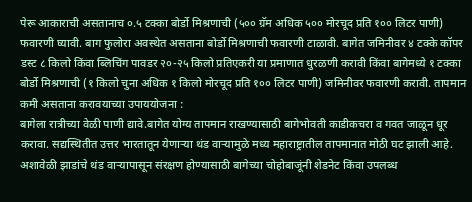पेरू आकाराची असतानाच ०.५ टक्का बोर्डो मिश्रणाची (५०० ग्रॅम अधिक ५०० मोरचूद प्रति १०० लिटर पाणी) फवारणी घ्यावी. बाग फुलोरा अवस्थेत असताना बोर्डो मिश्रणाची फवारणी टाळावी. बागेत जमिनीवर ४ टक्के कॉपर डस्ट ८ किलो किंवा ब्लिचिंग पावडर २०-२५ किलो प्रतिएकरी या प्रमाणात धुरळणी करावी किंवा बागेमध्ये १ टक्का बोर्डो मिश्रणाची (१ किलो चुना अधिक १ किलो मोरचूद प्रति १०० लिटर पाणी) जमिनीवर फवारणी करावी. तापमान कमी असताना करावयाच्या उपाययोजना :
बागेला रात्रीच्या वेळी पाणी द्यावे.बागेत योग्य तापमान राखण्यासाठी बागेभोवती काडीकचरा व गवत जाळून धूर करावा. सद्यस्थितीत उत्तर भारतातून येणाऱ्या थंड वाऱ्यामुळे मध्य महाराष्ट्रातील तापमानात मोठी घट झाली आहे. अशावेळी झाडांचे थंड वाऱ्यापासून संरक्षण होण्यासाठी बागेच्या चोहोबाजूंनी शेडनेट किंवा उपलब्ध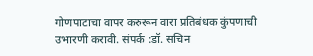गोणपाटाचा वापर करुरून वारा प्रतिबंधक कुंपणाची उभारणी करावी. संपर्क :डॉ. सचिन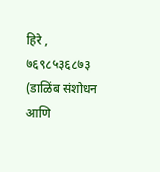हिरे , ७६९८५३६८७३ (डाळिंब संशोधन आणि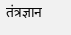तंत्रज्ञान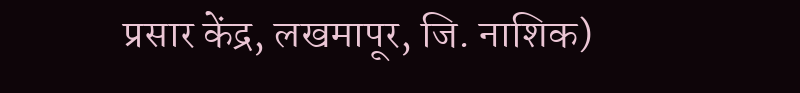प्रसार केंद्र, लखमापूर, जि. नाशिक)